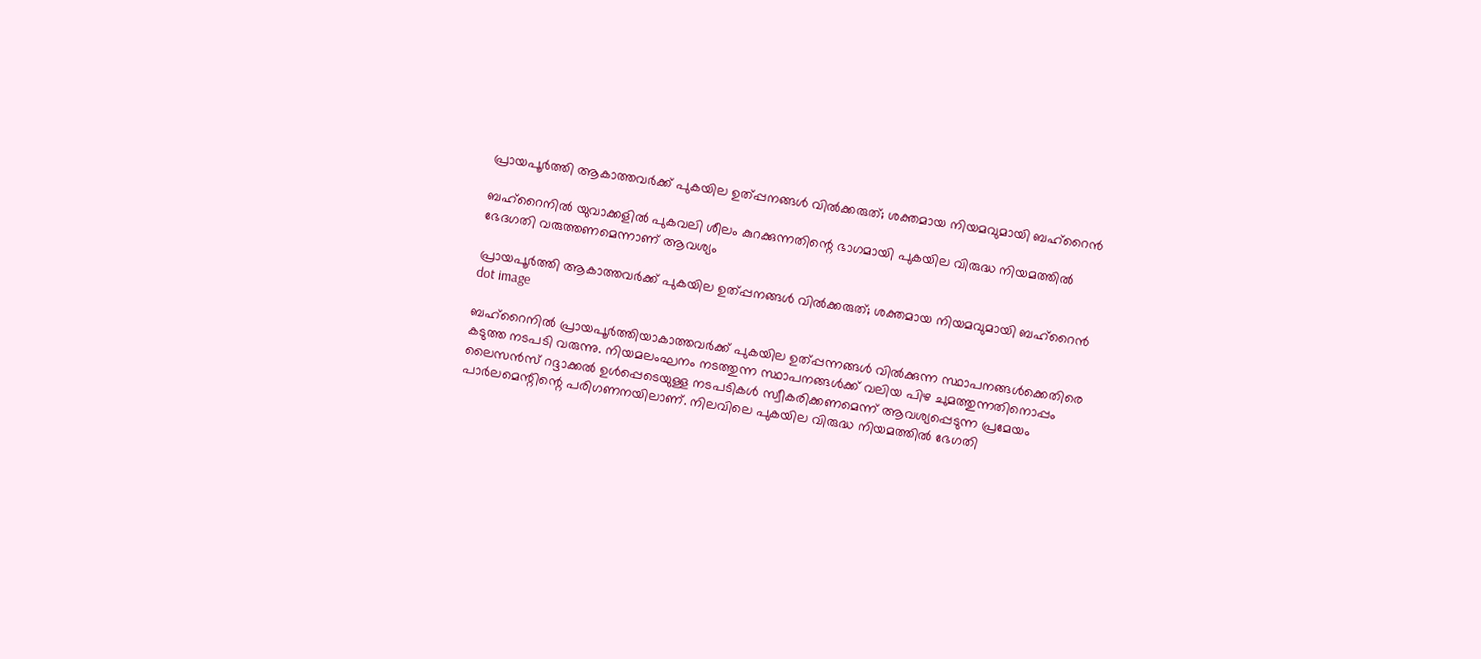പ്രായപൂർത്തി ആകാത്തവർക്ക് പുകയില ഉത്പ്പനങ്ങൾ വിൽക്കരുത്; ശക്തമായ നിയമവുമായി ബഹ്റൈൻ

ബഹ്‌റൈനില്‍ യുവാക്കളില്‍ പുകവലി ശീലം കുറക്കുന്നതിന്റെ ഭാഗമായി പുകയില വിരുദ്ധ നിയമത്തില്‍ ഭേദഗതി വരുത്തണമെന്നാണ് ആവശ്യം

പ്രായപൂർത്തി ആകാത്തവർക്ക് പുകയില ഉത്പ്പനങ്ങൾ വിൽക്കരുത്; ശക്തമായ നിയമവുമായി ബഹ്റൈൻ
dot image

ബഹ്‌റൈനില്‍ പ്രായപൂര്‍ത്തിയാകാത്തവര്‍ക്ക് പുകയില ഉത്പ്പന്നങ്ങള്‍ വില്‍ക്കുന്ന സ്ഥാപനങ്ങള്‍ക്കെതിരെ കടുത്ത നടപടി വരുന്നു. നിയമലംഘനം നടത്തുന്ന സ്ഥാപനങ്ങള്‍ക്ക് വലിയ പിഴ ചുമത്തുന്നതിനൊപ്പം ലൈസന്‍സ് റദ്ദാക്കല്‍ ഉള്‍പ്പെടെയുള്ള നടപടികള്‍ സ്വീകരിക്കണമെന്ന് ആവശ്യപ്പെടുന്ന പ്രമേയം പാര്‍ലമെന്റിന്റെ പരിഗണനയിലാണ്. നിലവിലെ പുകയില വിരുദ്ധ നിയമത്തില്‍ ഭേഗതി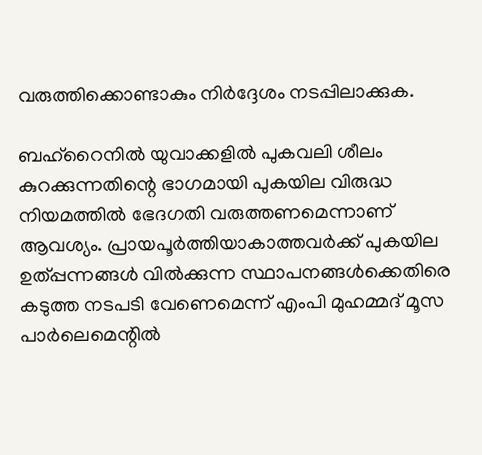വരുത്തിക്കൊണ്ടാകും നിര്‍ദ്ദേശം നടപ്പിലാക്കുക.

ബഹ്‌റൈനില്‍ യുവാക്കളില്‍ പുകവലി ശീലം കുറക്കുന്നതിന്റെ ഭാഗമായി പുകയില വിരുദ്ധ നിയമത്തില്‍ ഭേദഗതി വരുത്തണമെന്നാണ് ആവശ്യം. പ്രായപൂര്‍ത്തിയാകാത്തവര്‍ക്ക് പുകയില ഉത്പ്പന്നങ്ങള്‍ വില്‍ക്കുന്ന സ്ഥാപനങ്ങള്‍ക്കെതിരെ കടുത്ത നടപടി വേണെമെന്ന് എംപി മുഹമ്മദ് മൂസ പാര്‍ലെമെന്റില്‍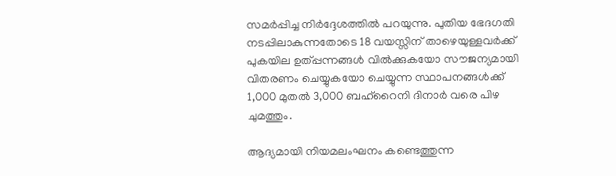സമര്‍പ്പിച്ച നിര്‍ദ്ദേശത്തില്‍ പറയുന്നു. പുതിയ ഭേദഗതി നടപ്പിലാകുന്നതോടെ 18 വയസ്സിന് താഴെയുള്ളവര്‍ക്ക് പുകയില ഉത്പ്പന്നങ്ങള്‍ വില്‍ക്കുകയോ സൗജന്യമായി വിതരണം ചെയ്യുകയോ ചെയ്യുന്ന സ്ഥാപനങ്ങള്‍ക്ക് 1,000 മുതല്‍ 3,000 ബഹ്‌റൈനി ദിനാര്‍ വരെ പിഴ ചുമത്തും.

ആദ്യമായി നിയമലംഘനം കണ്ടെത്തുന്ന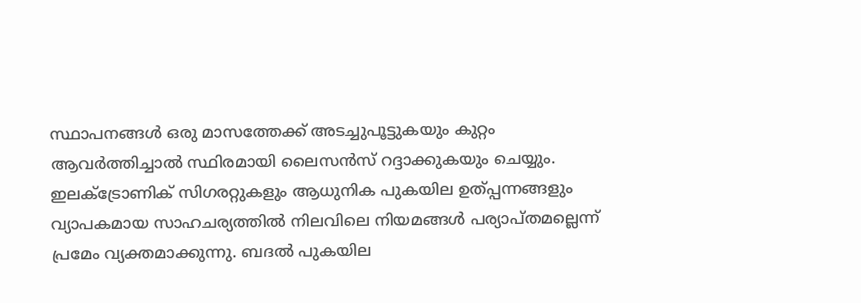സ്ഥാപനങ്ങള്‍ ഒരു മാസത്തേക്ക് അടച്ചുപൂട്ടുകയും കുറ്റം ആവര്‍ത്തിച്ചാല്‍ സ്ഥിരമായി ലൈസന്‍സ് റദ്ദാക്കുകയും ചെയ്യും. ഇലക്ട്രോണിക് സിഗരറ്റുകളും ആധുനിക പുകയില ഉത്പ്പന്നങ്ങളും വ്യാപകമായ സാഹചര്യത്തില്‍ നിലവിലെ നിയമങ്ങള്‍ പര്യാപ്തമല്ലെന്ന് പ്രമേം വ്യക്തമാക്കുന്നു. ബദല്‍ പുകയില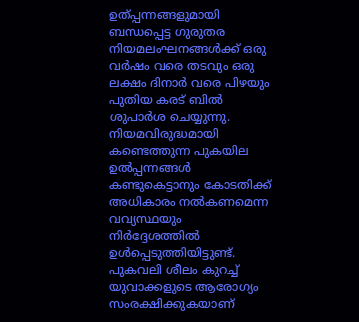ഉത്പ്പന്നങ്ങളുമായി ബന്ധപ്പെട്ട ഗുരുതര നിയമലംഘനങ്ങള്‍ക്ക് ഒരു വര്‍ഷം വരെ തടവും ഒരു ലക്ഷം ദിനാര്‍ വരെ പിഴയും പുതിയ കരട് ബില്‍ ശുപാര്‍ശ ചെയ്യുന്നു. നിയമവിരുദ്ധമായി കണ്ടെത്തുന്ന പുകയില ഉല്‍പ്പന്നങ്ങള്‍ കണ്ടുകെട്ടാനും കോടതിക്ക് അധികാരം നല്‍കണമെന്ന വവ്യസ്ഥയും നിര്‍ദ്ദേശത്തില്‍ ഉള്‍പ്പെടുത്തിയിട്ടുണ്ട്. പുകവലി ശീലം കുറച്ച് യുവാക്കളുടെ ആരോഗ്യം സംരക്ഷിക്കുകയാണ്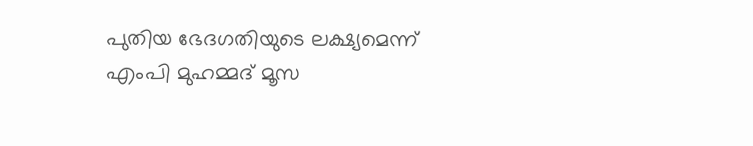പുതിയ ഭേദഗതിയുടെ ലക്ഷ്യമെന്ന് എംപി മുഹമ്മദ് മൂസ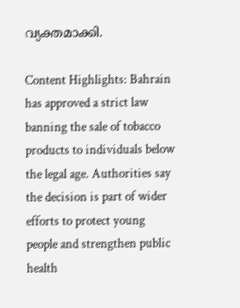വ്യക്തമാക്കി.

Content Highlights: Bahrain has approved a strict law banning the sale of tobacco products to individuals below the legal age. Authorities say the decision is part of wider efforts to protect young people and strengthen public health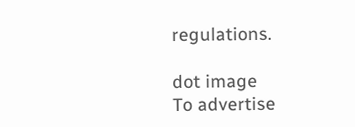regulations.

dot image
To advertise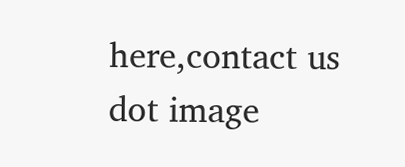here,contact us
dot image